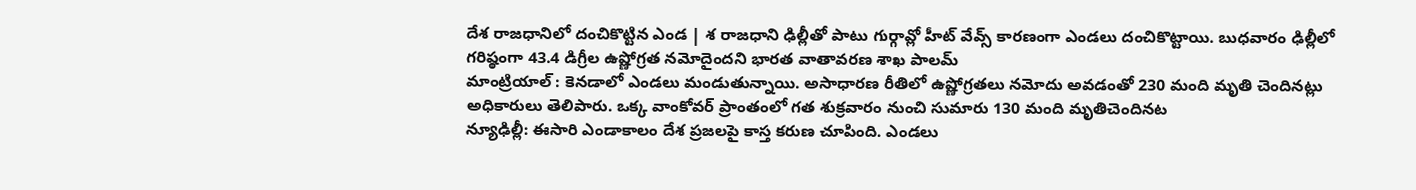దేశ రాజధానిలో దంచికొట్టిన ఎండ | శ రాజధాని ఢిల్లీతో పాటు గుర్గావ్లో హీట్ వేవ్స్ కారణంగా ఎండలు దంచికొట్టాయి. బుధవారం ఢిల్లీలో గరిష్ఠంగా 43.4 డిగ్రీల ఉష్ణోగ్రత నమోదైందని భారత వాతావరణ శాఖ పాలమ్
మాంట్రియాల్ : కెనడాలో ఎండలు మండుతున్నాయి. అసాధారణ రీతిలో ఉష్ణోగ్రతలు నమోదు అవడంతో 230 మంది మృతి చెందినట్లు అధికారులు తెలిపారు. ఒక్క వాంకోవర్ ప్రాంతంలో గత శుక్రవారం నుంచి సుమారు 130 మంది మృతిచెందినట
న్యూఢిల్లీ: ఈసారి ఎండాకాలం దేశ ప్రజలపై కాస్త కరుణ చూపింది. ఎండలు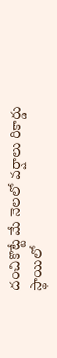దంచికొట్టే మే నెలలో వర్షాలు రికార్డు స్థాయిలో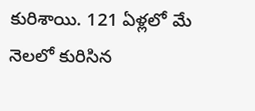కురిశాయి. 121 ఏళ్లలో మే నెలలో కురిసిన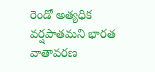రెండో అత్యధిక వర్షపాతమని భారత వాతావరణ